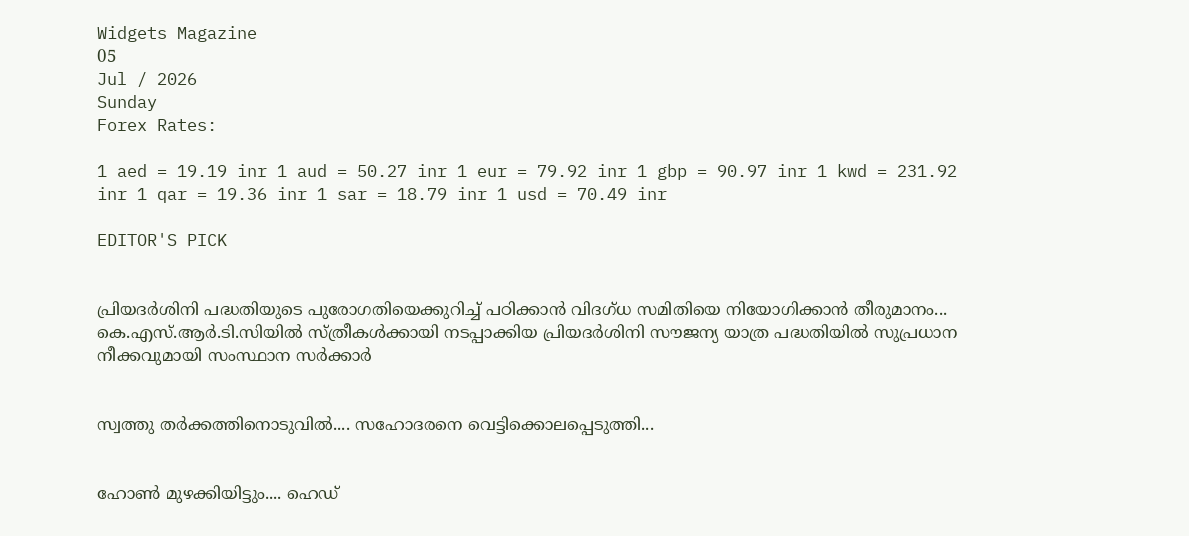Widgets Magazine
05
Jul / 2026
Sunday
Forex Rates:

1 aed = 19.19 inr 1 aud = 50.27 inr 1 eur = 79.92 inr 1 gbp = 90.97 inr 1 kwd = 231.92 inr 1 qar = 19.36 inr 1 sar = 18.79 inr 1 usd = 70.49 inr

EDITOR'S PICK


പ്രിയദർശിനി പദ്ധതിയുടെ പുരോഗതിയെക്കുറിച്ച് പഠിക്കാൻ വിദഗ്ധ സമിതിയെ നിയോഗിക്കാൻ തീരുമാനം... കെ.എസ്.ആർ.ടി.സിയിൽ സ്ത്രീകൾക്കായി നടപ്പാക്കിയ പ്രിയദർശിനി സൗജന്യ യാത്ര പദ്ധതിയിൽ സുപ്രധാന നീക്കവുമായി സംസ്ഥാന സർക്കാർ


സ്വത്തു തർക്കത്തിനൊടുവിൽ.... സഹോദരനെ വെട്ടിക്കൊലപ്പെടുത്തി...


ഹോൺ മുഴക്കിയിട്ടും.... ഹെഡ്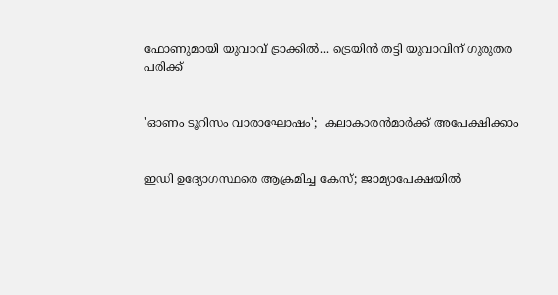ഫോണുമായി യുവാവ് ട്രാക്കിൽ... ട്രെയിൻ തട്ടി യുവാവിന് ഗുരുതര പരിക്ക്


'ഓണം ടൂറിസം വാരാഘോഷം';  കലാകാരന്‍മാര്‍ക്ക് അപേക്ഷിക്കാം


ഇഡി ഉദ്യോഗസ്ഥരെ ആക്രമിച്ച കേസ്; ജാമ്യാപേക്ഷയിൽ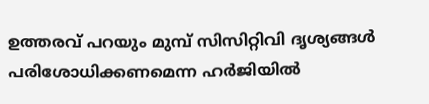ഉത്തരവ് പറയും മുമ്പ് സിസിറ്റിവി ദൃശ്യങ്ങൾ പരിശോധിക്കണമെന്ന ഹർജിയിൽ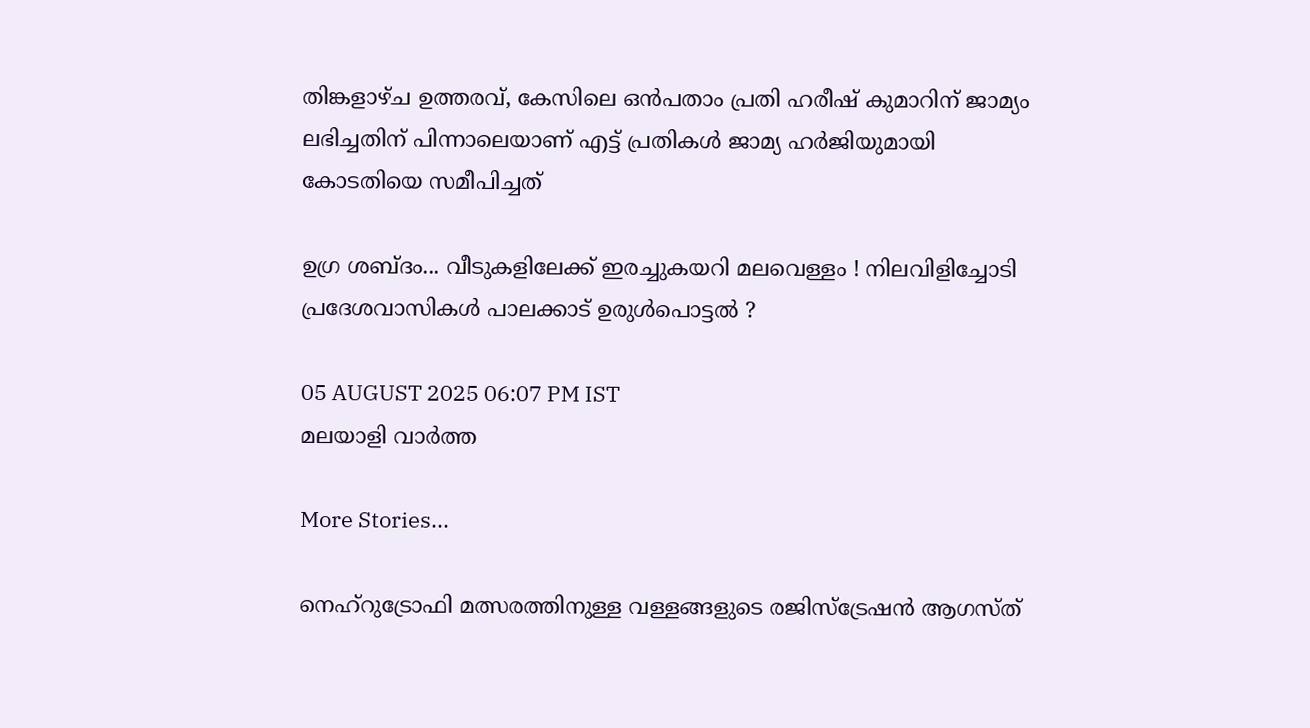തിങ്കളാഴ്ച ഉത്തരവ്, കേസിലെ ഒൻപതാം പ്രതി ഹരീഷ് കുമാറിന് ജാമ്യം ലഭിച്ചതിന് പിന്നാലെയാണ് എട്ട് പ്രതികൾ ജാമ്യ ഹർജിയുമായി കോടതിയെ സമീപിച്ചത്

ഉഗ്ര ശബ്ദം... വീടുകളിലേക്ക് ഇരച്ചുകയറി മലവെള്ളം ! നിലവിളിച്ചോടി പ്രദേശവാസികള്‍ പാലക്കാട് ഉരുള്‍പൊട്ടല്‍ ?

05 AUGUST 2025 06:07 PM IST
മലയാളി വാര്‍ത്ത

More Stories...

നെഹ്റുട്രോഫി മത്സരത്തിനുള്ള വള്ളങ്ങളുടെ രജിസ്ട്രേഷൻ ആഗസ്ത്‌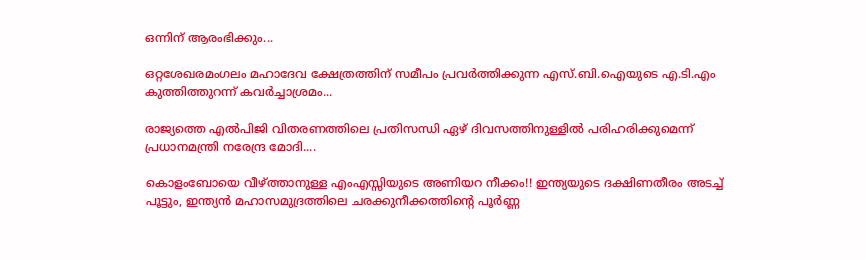ഒന്നിന്‌ ആരംഭിക്കും...

ഒറ്റശേഖരമംഗലം മഹാദേവ ക്ഷേത്രത്തിന് സമീപം പ്രവർത്തിക്കുന്ന എസ്.ബി.ഐയുടെ എ.ടി.എം കുത്തിത്തുറന്ന് കവർച്ചാശ്രമം...

രാജ്യത്തെ എല്‍പിജി വിതരണത്തിലെ പ്രതിസന്ധി ഏഴ് ദിവസത്തിനുള്ളില്‍ പരിഹരിക്കുമെന്ന് പ്രധാനമന്ത്രി നരേന്ദ്ര മോദി....

കൊളംബോയെ വീഴ്ത്താനുള്ള എംഎസ്സിയുടെ അണിയറ നീക്കം!! ഇന്ത്യയുടെ ദക്ഷിണതീരം അടച്ച് പൂട്ടും, ഇന്ത്യന്‍ മഹാസമുദ്രത്തിലെ ചരക്കുനീക്കത്തിന്റെ പൂര്‍ണ്ണ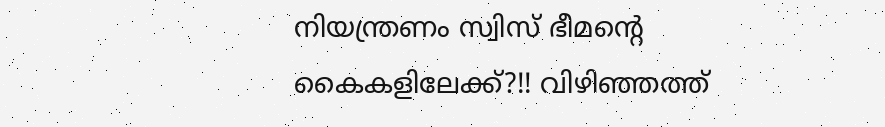നിയന്ത്രണം സ്വിസ് ഭീമന്റെ കൈകളിലേക്ക്?!! വിഴിഞ്ഞത്ത്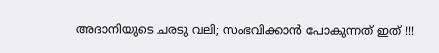അദാനിയുടെ ചരടു വലി; സംഭവിക്കാൻ പോകുന്നത് ഇത് !!!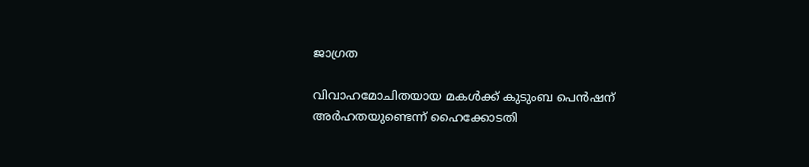ജാഗ്രത

വിവാഹമോചിതയായ മകൾക്ക് കുടുംബ പെൻഷന് അർഹതയുണ്ടെന്ന് ഹൈക്കോടതി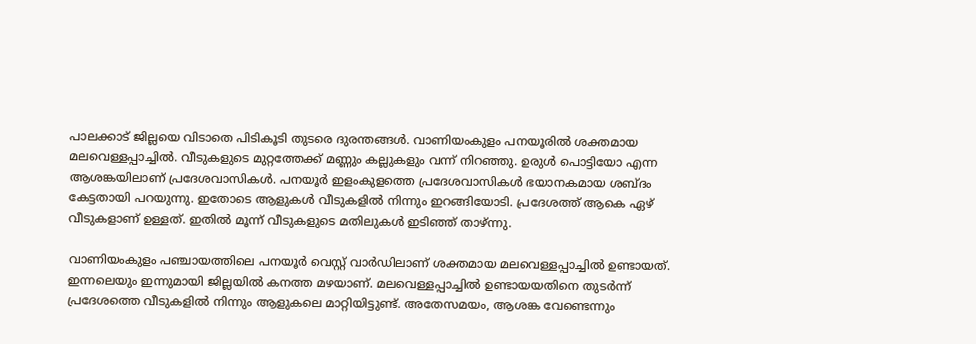പാലക്കാട് ജില്ലയെ വിടാതെ പിടികൂടി തുടരെ ദുരന്തങ്ങള്‍. വാണിയംകുളം പനയൂരില്‍ ശക്തമായ മലവെള്ളപ്പാച്ചില്‍. വീടുകളുടെ മുറ്റത്തേക്ക് മണ്ണും കല്ലുകളും വന്ന് നിറഞ്ഞു. ഉരുള്‍ പൊട്ടിയോ എന്ന ആശങ്കയിലാണ് പ്രദേശവാസികള്‍. പനയൂര്‍ ഇളംകുളത്തെ പ്രദേശവാസികള്‍ ഭയാനകമായ ശബ്ദം കേട്ടതായി പറയുന്നു. ഇതോടെ ആളുകള്‍ വീടുകളില്‍ നിന്നും ഇറങ്ങിയോടി. പ്രദേശത്ത് ആകെ ഏഴ് വീടുകളാണ് ഉള്ളത്. ഇതില്‍ മൂന്ന് വീടുകളുടെ മതിലുകള്‍ ഇടിഞ്ഞ് താഴ്ന്നു.

വാണിയംകുളം പഞ്ചായത്തിലെ പനയൂര്‍ വെസ്റ്റ് വാര്‍ഡിലാണ് ശക്തമായ മലവെള്ളപ്പാച്ചില്‍ ഉണ്ടായത്. ഇന്നലെയും ഇന്നുമായി ജില്ലയില്‍ കനത്ത മഴയാണ്. മലവെള്ളപ്പാച്ചില്‍ ഉണ്ടായയതിനെ തുടര്‍ന്ന് പ്രദേശത്തെ വീടുകളില്‍ നിന്നും ആളുകലെ മാറ്റിയിട്ടുണ്ട്. അതേസമയം, ആശങ്ക വേണ്ടെന്നും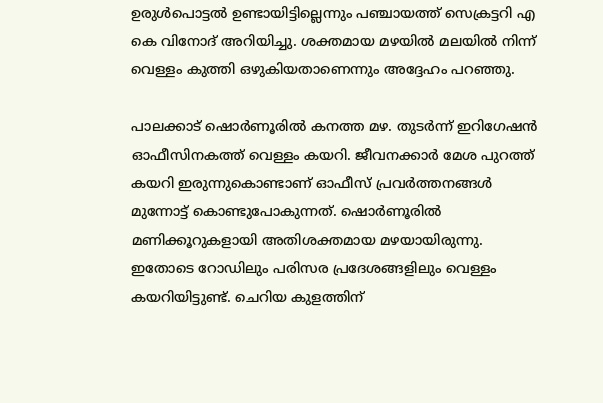ഉരുള്‍പൊട്ടല്‍ ഉണ്ടായിട്ടില്ലെന്നും പഞ്ചായത്ത് സെക്രട്ടറി എ കെ വിനോദ് അറിയിച്ചു. ശക്തമായ മഴയില്‍ മലയില്‍ നിന്ന് വെള്ളം കുത്തി ഒഴുകിയതാണെന്നും അദ്ദേഹം പറഞ്ഞു.

പാലക്കാട് ഷൊര്‍ണൂരില്‍ കനത്ത മഴ. തുടര്‍ന്ന് ഇറിഗേഷന്‍ ഓഫീസിനകത്ത് വെള്ളം കയറി. ജീവനക്കാര്‍ മേശ പുറത്ത് കയറി ഇരുന്നുകൊണ്ടാണ് ഓഫീസ് പ്രവര്‍ത്തനങ്ങള്‍ മുന്നോട്ട് കൊണ്ടുപോകുന്നത്. ഷൊര്‍ണൂരില്‍ മണിക്കൂറുകളായി അതിശക്തമായ മഴയായിരുന്നു. ഇതോടെ റോഡിലും പരിസര പ്രദേശങ്ങളിലും വെള്ളം കയറിയിട്ടുണ്ട്. ചെറിയ കുളത്തിന്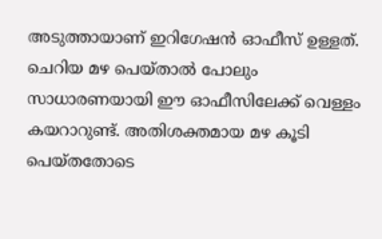അടുത്തായാണ് ഇറിഗേഷന്‍ ഓഫീസ് ഉള്ളത്. ചെറിയ മഴ പെയ്താല്‍ പോലും സാധാരണയായി ഈ ഓഫീസിലേക്ക് വെള്ളം കയറാറുണ്ട്. അതിശക്തമായ മഴ കൂടി പെയ്തതോടെ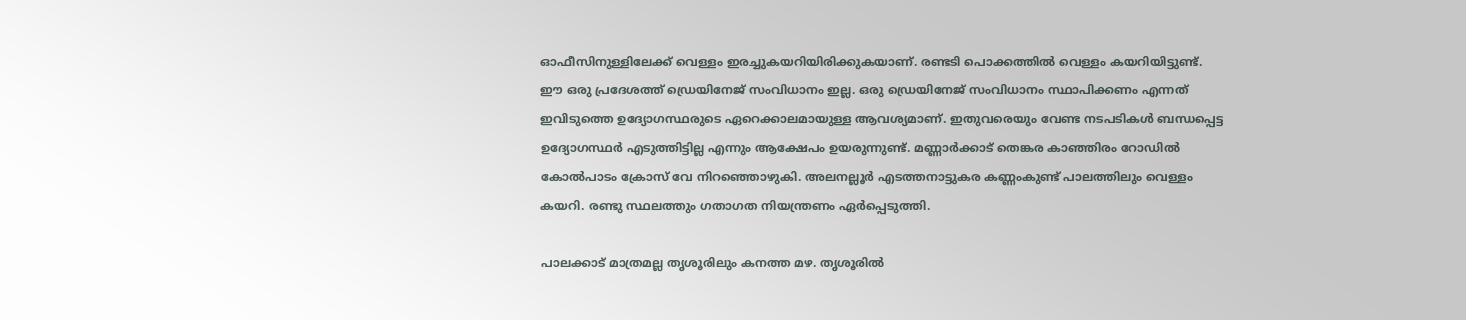ഓഫീസിനുള്ളിലേക്ക് വെള്ളം ഇരച്ചുകയറിയിരിക്കുകയാണ്. രണ്ടടി പൊക്കത്തില്‍ വെള്ളം കയറിയിട്ടുണ്ട്. ഈ ഒരു പ്രദേശത്ത് ഡ്രെയിനേജ് സംവിധാനം ഇല്ല. ഒരു ഡ്രെയിനേജ് സംവിധാനം സ്ഥാപിക്കണം എന്നത് ഇവിടുത്തെ ഉദ്യോഗസ്ഥരുടെ ഏറെക്കാലമായുള്ള ആവശ്യമാണ്. ഇതുവരെയും വേണ്ട നടപടികള്‍ ബന്ധപ്പെട്ട ഉദ്യോഗസ്ഥര്‍ എടുത്തിട്ടില്ല എന്നും ആക്ഷേപം ഉയരുന്നുണ്ട്. മണ്ണാര്‍ക്കാട് തെങ്കര കാഞ്ഞിരം റോഡില്‍ കോല്‍പാടം ക്രോസ് വേ നിറഞ്ഞൊഴുകി. അലനല്ലൂര്‍ എടത്തനാട്ടുകര കണ്ണംകുണ്ട് പാലത്തിലും വെള്ളം കയറി. രണ്ടു സ്ഥലത്തും ഗതാഗത നിയന്ത്രണം ഏര്‍പ്പെടുത്തി.

പാലക്കാട് മാത്രമല്ല തൃശൂരിലും കനത്ത മഴ. തൃശൂരില്‍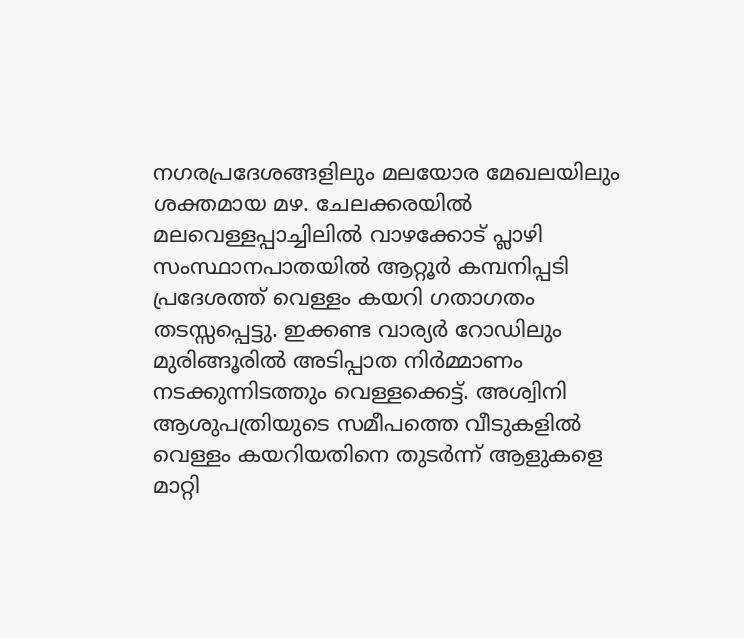നഗരപ്രദേശങ്ങളിലും മലയോര മേഖലയിലും ശക്തമായ മഴ. ചേലക്കരയില്‍ മലവെള്ളപ്പാച്ചിലില്‍ വാഴക്കോട് പ്ലാഴി സംസ്ഥാനപാതയില്‍ ആറ്റൂര്‍ കമ്പനിപ്പടി പ്രദേശത്ത് വെള്ളം കയറി ഗതാഗതം തടസ്സപ്പെട്ടു. ഇക്കണ്ട വാര്യര്‍ റോഡിലും മുരിങ്ങൂരില്‍ അടിപ്പാത നിര്‍മ്മാണം നടക്കുന്നിടത്തും വെള്ളക്കെട്ട്. അശ്വിനി ആശുപത്രിയുടെ സമീപത്തെ വീടുകളില്‍ വെള്ളം കയറിയതിനെ തുടര്‍ന്ന് ആളുകളെ മാറ്റി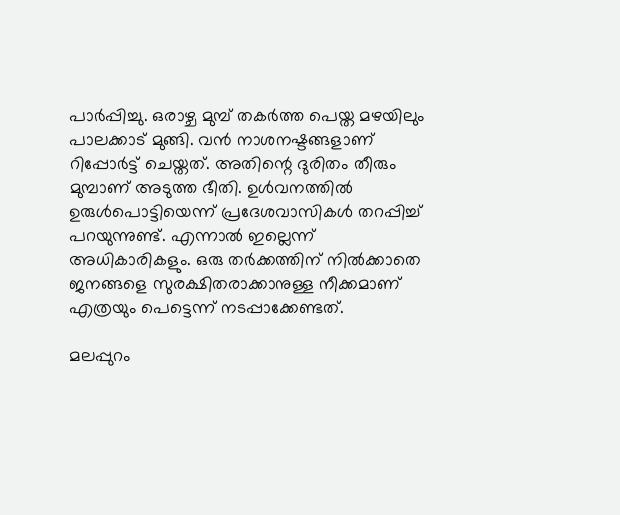പാര്‍പ്പിച്ചു. ഒരാഴ്ച മുമ്പ് തകര്‍ത്ത പെയ്ത മഴയിലും പാലക്കാട് മുങ്ങി. വന്‍ നാശനഷ്ടങ്ങളാണ് റിപ്പോര്‍ട്ട് ചെയ്തത്. അതിന്റെ ദുരിതം തീരും മുമ്പാണ് അടുത്ത ഭീതി. ഉള്‍വനത്തില്‍ ഉരുള്‍പൊട്ടിയെന്ന് പ്രദേശവാസികള്‍ തറപ്പിച്ച് പറയുന്നുണ്ട്. എന്നാല്‍ ഇല്ലെന്ന് അധികാരികളും. ഒരു തര്‍ക്കത്തിന് നില്‍ക്കാതെ ജനങ്ങളെ സുരക്ഷിതരാക്കാനുള്ള നീക്കമാണ് എത്രയും പെട്ടെന്ന് നടപ്പാക്കേണ്ടത്.

മലപ്പുറം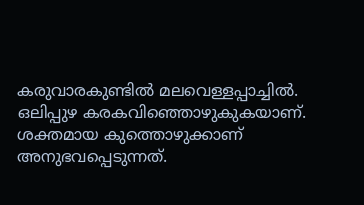കരുവാരകുണ്ടില്‍ മലവെള്ളപ്പാച്ചില്‍. ഒലിപ്പുഴ കരകവിഞ്ഞൊഴുകുകയാണ്. ശക്തമായ കുത്തൊഴുക്കാണ് അനുഭവപ്പെടുന്നത്.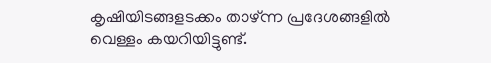കൃഷിയിടങ്ങളടക്കം താഴ്ന്ന പ്രദേശങ്ങളില്‍ വെള്ളം കയറിയിട്ടുണ്ട്.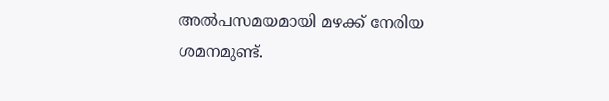അല്‍പസമയമായി മഴക്ക് നേരിയ ശമനമുണ്ട്.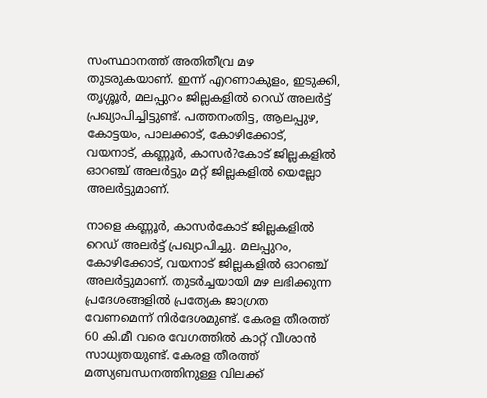സംസ്ഥാനത്ത് അതിതീവ്ര മഴ തുടരുകയാണ്. ഇന്ന് എറണാകുളം, ഇടുക്കി, തൃശ്ശൂര്‍, മലപ്പുറം ജില്ലകളില്‍ റെഡ് അലര്‍ട്ട് പ്രഖ്യാപിച്ചിട്ടുണ്ട്. പത്തനംതിട്ട, ആലപ്പുഴ, കോട്ടയം, പാലക്കാട്, കോഴിക്കോട്, വയനാട്, കണ്ണൂര്‍, കാസര്‍?കോട് ജില്ലകളില്‍ ഓറഞ്ച് അലര്‍ട്ടും മറ്റ് ജില്ലകളില്‍ യെല്ലോ അലര്‍ട്ടുമാണ്.

നാളെ കണ്ണൂര്‍, കാസര്‍കോട് ജില്ലകളില്‍ റെഡ് അലര്‍ട്ട് പ്രഖ്യാപിച്ചു. മലപ്പുറം, കോഴിക്കോട്, വയനാട് ജില്ലകളില്‍ ഓറഞ്ച് അലര്‍ട്ടുമാണ്. തുടര്‍ച്ചയായി മഴ ലഭിക്കുന്ന പ്രദേശങ്ങളില്‍ പ്രത്യേക ജാഗ്രത വേണമെന്ന് നിര്‍ദേശമുണ്ട്. കേരള തീരത്ത് 60 കി.മീ വരെ വേഗത്തില്‍ കാറ്റ് വീശാന്‍ സാധ്യതയുണ്ട്. കേരള തീരത്ത് മത്സ്യബന്ധനത്തിനുള്ള വിലക്ക്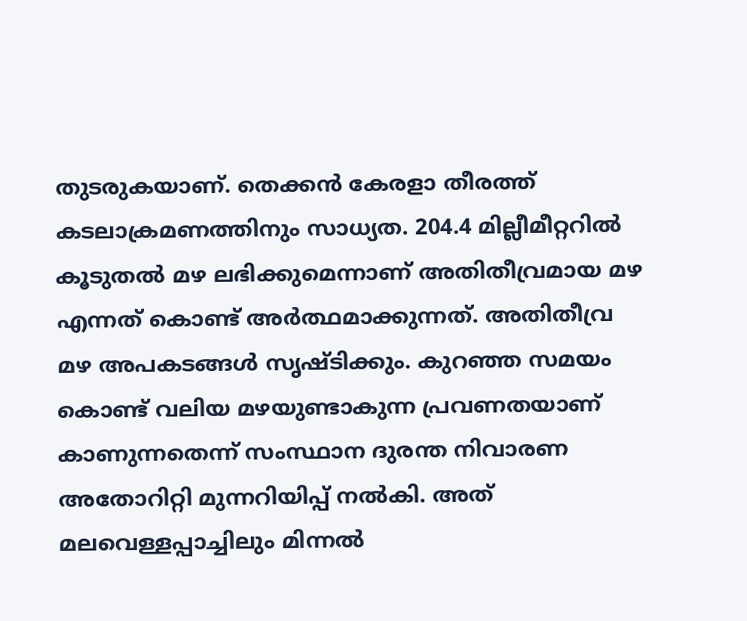തുടരുകയാണ്. തെക്കന്‍ കേരളാ തീരത്ത് കടലാക്രമണത്തിനും സാധ്യത. 204.4 മില്ലീമീറ്ററില്‍ കൂടുതല്‍ മഴ ലഭിക്കുമെന്നാണ് അതിതീവ്രമായ മഴ എന്നത് കൊണ്ട് അര്‍ത്ഥമാക്കുന്നത്. അതിതീവ്ര മഴ അപകടങ്ങള്‍ സൃഷ്ടിക്കും. കുറഞ്ഞ സമയം കൊണ്ട് വലിയ മഴയുണ്ടാകുന്ന പ്രവണതയാണ് കാണുന്നതെന്ന് സംസ്ഥാന ദുരന്ത നിവാരണ അതോറിറ്റി മുന്നറിയിപ്പ് നല്‍കി. അത് മലവെള്ളപ്പാച്ചിലും മിന്നല്‍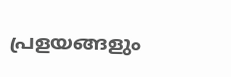പ്രളയങ്ങളും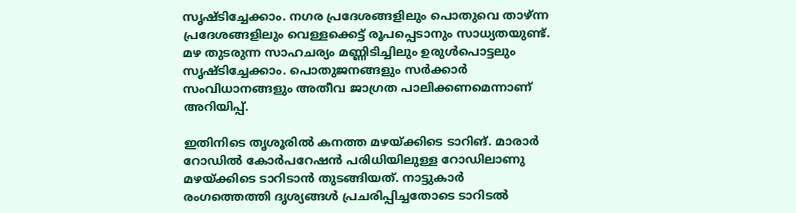സൃഷ്ടിച്ചേക്കാം. നഗര പ്രദേശങ്ങളിലും പൊതുവെ താഴ്ന്ന പ്രദേശങ്ങളിലും വെള്ളക്കെട്ട് രൂപപ്പെടാനും സാധ്യതയുണ്ട്. മഴ തുടരുന്ന സാഹചര്യം മണ്ണിടിച്ചിലും ഉരുള്‍പൊട്ടലും സൃഷ്ടിച്ചേക്കാം. പൊതുജനങ്ങളും സര്‍ക്കാര്‍ സംവിധാനങ്ങളും അതീവ ജാഗ്രത പാലിക്കണമെന്നാണ് അറിയിപ്പ്.

ഇതിനിടെ തൃശൂരില്‍ കനത്ത മഴയ്ക്കിടെ ടാറിങ്. മാരാര്‍ റോഡില്‍ കോര്‍പറേഷന്‍ പരിധിയിലുള്ള റോഡിലാണു മഴയ്ക്കിടെ ടാറിടാന്‍ തുടങ്ങിയത്. നാട്ടുകാര്‍ രംഗത്തെത്തി ദൃശ്യങ്ങള്‍ പ്രചരിപ്പിച്ചതോടെ ടാറിടല്‍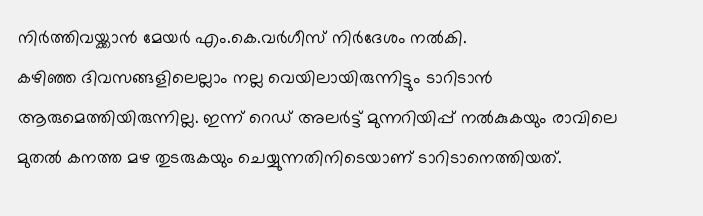നിര്‍ത്തിവയ്ക്കാന്‍ മേയര്‍ എം.കെ.വര്‍ഗീസ് നിര്‍ദേശം നല്‍കി.
കഴിഞ്ഞ ദിവസങ്ങളിലെല്ലാം നല്ല വെയിലായിരുന്നിട്ടും ടാറിടാന്‍ ആരുമെത്തിയിരുന്നില്ല. ഇന്ന് റെഡ് അലര്‍ട്ട് മുന്നറിയിപ്പ് നല്‍കുകയും രാവിലെ മുതല്‍ കനത്ത മഴ തുടരുകയും ചെയ്യുന്നതിനിടെയാണ് ടാറിടാനെത്തിയത്.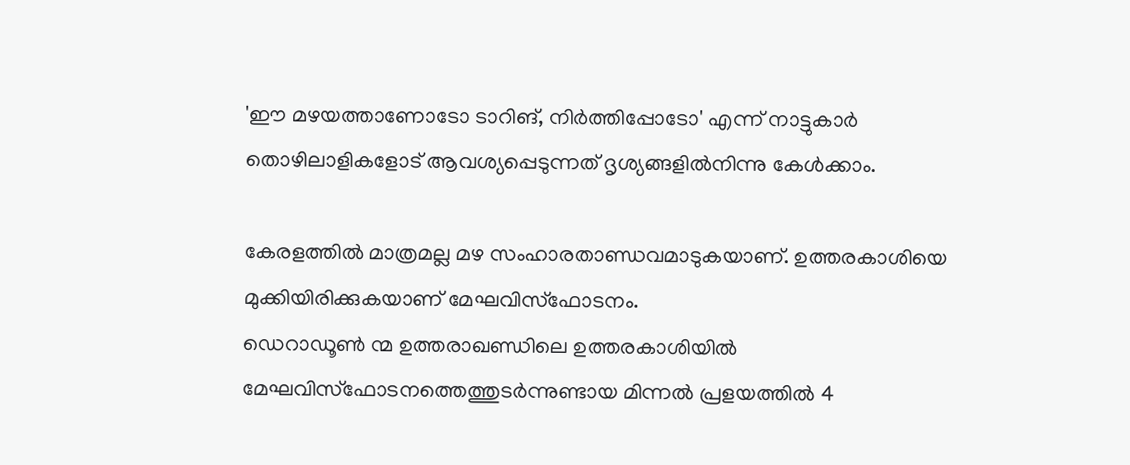'ഈ മഴയത്താണോടോ ടാറിങ്, നിര്‍ത്തിപ്പോടോ' എന്ന് നാട്ടുകാര്‍ തൊഴിലാളികളോട് ആവശ്യപ്പെടുന്നത് ദൃശ്യങ്ങളില്‍നിന്നു കേള്‍ക്കാം.

കേരളത്തില്‍ മാത്രമല്ല മഴ സംഹാരതാണ്ഡവമാടുകയാണ്. ഉത്തരകാശിയെ മുക്കിയിരിക്കുകയാണ് മേഘവിസ്‌ഫോടനം.
ഡെറാഡൂണ്‍ ന്മ ഉത്തരാഖണ്ഡിലെ ഉത്തരകാശിയില്‍ മേഘവിസ്‌ഫോടനത്തെത്തുടര്‍ന്നുണ്ടായ മിന്നല്‍ പ്രളയത്തില്‍ 4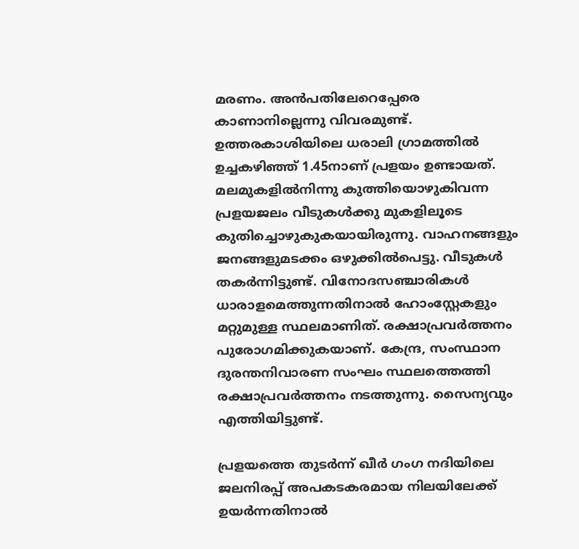മരണം. അന്‍പതിലേറെപ്പേരെ കാണാനില്ലെന്നു വിവരമുണ്ട്. ഉത്തരകാശിയിലെ ധരാലി ഗ്രാമത്തില്‍ ഉച്ചകഴിഞ്ഞ് 1.45നാണ് പ്രളയം ഉണ്ടായത്. മലമുകളില്‍നിന്നു കുത്തിയൊഴുകിവന്ന പ്രളയജലം വീടുകള്‍ക്കു മുകളിലൂടെ കുതിച്ചൊഴുകുകയായിരുന്നു. വാഹനങ്ങളും ജനങ്ങളുമടക്കം ഒഴുക്കില്‍പെട്ടു. വീടുകള്‍ തകര്‍ന്നിട്ടുണ്ട്. വിനോദസഞ്ചാരികള്‍ ധാരാളമെത്തുന്നതിനാല്‍ ഹോംസ്റ്റേകളും മറ്റുമുള്ള സ്ഥലമാണിത്. രക്ഷാപ്രവര്‍ത്തനം പുരോഗമിക്കുകയാണ്. കേന്ദ്ര, സംസ്ഥാന ദുരന്തനിവാരണ സംഘം സ്ഥലത്തെത്തി രക്ഷാപ്രവര്‍ത്തനം നടത്തുന്നു. സൈന്യവും എത്തിയിട്ടുണ്ട്.

പ്രളയത്തെ തുടര്‍ന്ന് ഖീര്‍ ഗംഗ നദിയിലെ ജലനിരപ്പ് അപകടകരമായ നിലയിലേക്ക് ഉയര്‍ന്നതിനാല്‍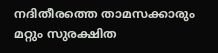നദിതീരത്തെ താമസക്കാരും മറ്റും സുരക്ഷിത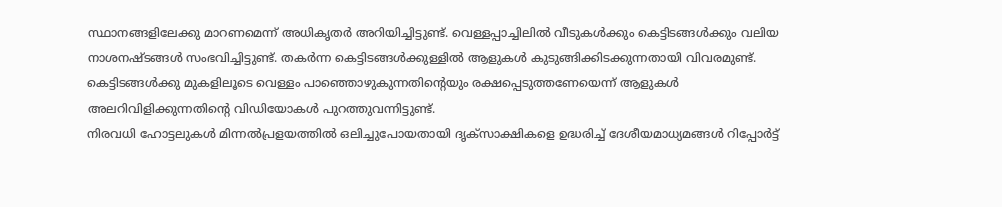സ്ഥാനങ്ങളിലേക്കു മാറണമെന്ന് അധികൃതര്‍ അറിയിച്ചിട്ടുണ്ട്. വെള്ളപ്പാച്ചിലില്‍ വീടുകള്‍ക്കും കെട്ടിടങ്ങള്‍ക്കും വലിയ നാശനഷ്ടങ്ങള്‍ സംഭവിച്ചിട്ടുണ്ട്. തകര്‍ന്ന കെട്ടിടങ്ങള്‍ക്കുള്ളില്‍ ആളുകള്‍ കുടുങ്ങിക്കിടക്കുന്നതായി വിവരമുണ്ട്. കെട്ടിടങ്ങള്‍ക്കു മുകളിലൂടെ വെള്ളം പാഞ്ഞൊഴുകുന്നതിന്റെയും രക്ഷപ്പെടുത്തണേയെന്ന് ആളുകള്‍ അലറിവിളിക്കുന്നതിന്റെ വിഡിയോകള്‍ പുറത്തുവന്നിട്ടുണ്ട്.
നിരവധി ഹോട്ടലുകള്‍ മിന്നല്‍പ്രളയത്തില്‍ ഒലിച്ചുപോയതായി ദൃക്‌സാക്ഷികളെ ഉദ്ധരിച്ച് ദേശീയമാധ്യമങ്ങള്‍ റിപ്പോര്‍ട്ട്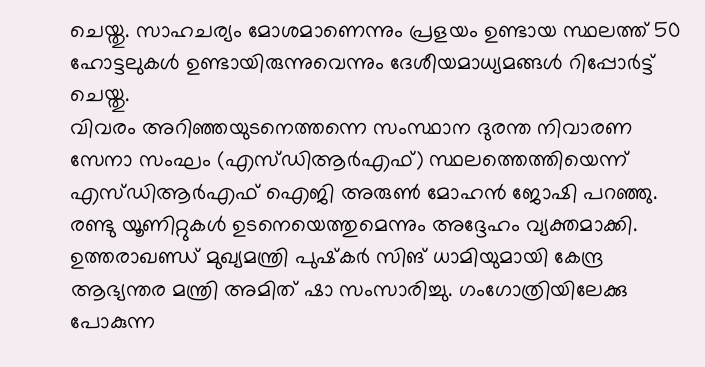ചെയ്തു. സാഹചര്യം മോശമാണെന്നും പ്രളയം ഉണ്ടായ സ്ഥലത്ത് 50 ഹോട്ടലുകള്‍ ഉണ്ടായിരുന്നുവെന്നും ദേശീയമാധ്യമങ്ങള്‍ റിപ്പോര്‍ട്ട് ചെയ്തു.
വിവരം അറിഞ്ഞയുടനെത്തന്നെ സംസ്ഥാന ദുരന്ത നിവാരണ സേനാ സംഘം (എസ്ഡിആര്‍എഫ്) സ്ഥലത്തെത്തിയെന്ന് എസ്ഡിആര്‍എഫ് ഐജി അരുണ്‍ മോഹന്‍ ജോഷി പറഞ്ഞു. രണ്ടു യൂണിറ്റുകള്‍ ഉടനെയെത്തുമെന്നും അദ്ദേഹം വ്യക്തമാക്കി. ഉത്തരാഖണ്ഡ് മുഖ്യമന്ത്രി പുഷ്‌കര്‍ സിങ് ധാമിയുമായി കേന്ദ്ര ആഭ്യന്തര മന്ത്രി അമിത് ഷാ സംസാരിച്ചു. ഗംഗോത്രിയിലേക്കു പോകുന്ന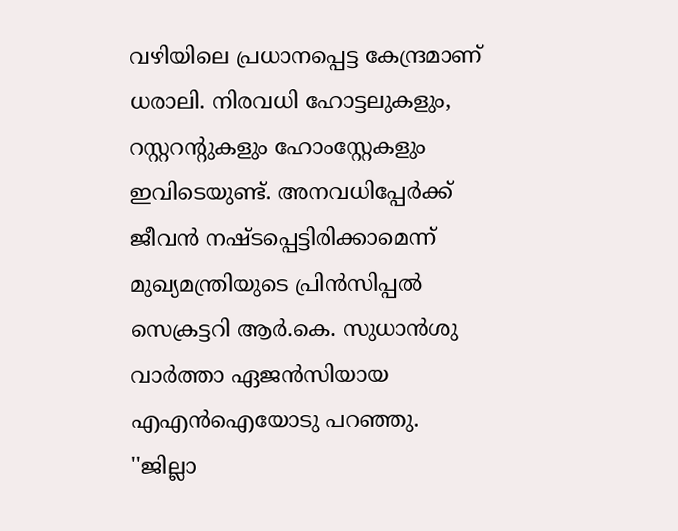വഴിയിലെ പ്രധാനപ്പെട്ട കേന്ദ്രമാണ് ധരാലി. നിരവധി ഹോട്ടലുകളും, റസ്റ്ററന്റുകളും ഹോംസ്റ്റേകളും ഇവിടെയുണ്ട്. അനവധിപ്പേര്‍ക്ക് ജീവന്‍ നഷ്ടപ്പെട്ടിരിക്കാമെന്ന് മുഖ്യമന്ത്രിയുടെ പ്രിന്‍സിപ്പല്‍ സെക്രട്ടറി ആര്‍.കെ. സുധാന്‍ശു വാര്‍ത്താ ഏജന്‍സിയായ എഎന്‍ഐയോടു പറഞ്ഞു. ''ജില്ലാ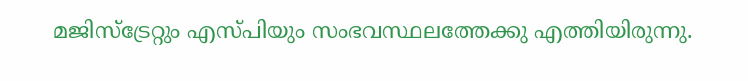മജിസ്‌ട്രേറ്റും എസ്പിയും സംഭവസ്ഥലത്തേക്കു എത്തിയിരുന്നു.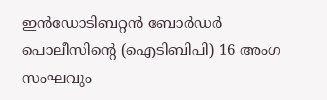ഇന്‍ഡോടിബറ്റന്‍ ബോര്‍ഡര്‍ പൊലീസിന്റെ (ഐടിബിപി) 16 അംഗ സംഘവും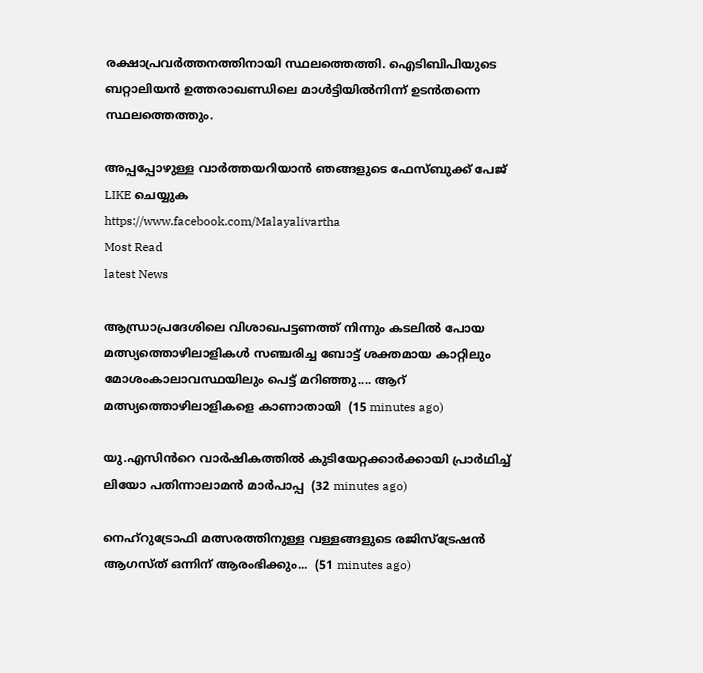രക്ഷാപ്രവര്‍ത്തനത്തിനായി സ്ഥലത്തെത്തി. ഐടിബിപിയുടെ ബറ്റാലിയന്‍ ഉത്തരാഖണ്ഡിലെ മാള്‍ട്ടിയില്‍നിന്ന് ഉടന്‍തന്നെ സ്ഥലത്തെത്തും.

അപ്പപ്പോഴുള്ള വാര്‍ത്തയറിയാന്‍ ഞങ്ങളുടെ ഫേസ്‌ബുക്ക്‌ പേജ് LIKE ചെയ്യുക
https://www.facebook.com/Malayalivartha
Most Read
latest News

ആന്ധ്രാപ്രദേശിലെ വിശാഖപട്ടണത്ത് നിന്നും കടലിൽ പോയ മത്സ്യത്തൊഴിലാളികൾ സഞ്ചരിച്ച ബോട്ട് ശക്തമായ കാറ്റിലും മോശംകാലാവസ്ഥയിലും പെട്ട് മറിഞ്ഞു.... ആറ് മത്സ്യത്തൊഴിലാളികളെ കാണാതായി  (15 minutes ago)

യു.എസിൻറെ വാർഷികത്തിൽ കുടിയേറ്റക്കാർക്കായി പ്രാർഥിച്ച് ലിയോ പതിന്നാലാമൻ മാർപാപ്പ  (32 minutes ago)

നെഹ്റുട്രോഫി മത്സരത്തിനുള്ള വള്ളങ്ങളുടെ രജിസ്ട്രേഷൻ ആഗസ്ത്‌ ഒന്നിന്‌ ആരംഭിക്കും...  (51 minutes ago)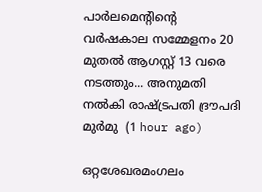പാർലമെന്റിന്റെ വർഷകാല സമ്മേളനം 20 മുതൽ ആഗസ്റ്റ് 13 വരെ നടത്തും... അനുമതി നൽകി രാഷ്ട്രപതി ദ്രൗപദി മുർമു  (1 hour ago)

ഒറ്റശേഖരമംഗലം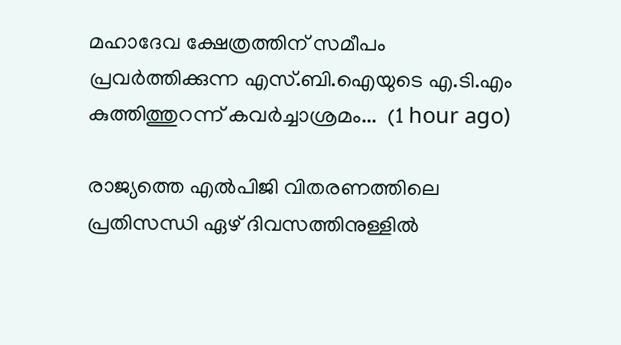മഹാദേവ ക്ഷേത്രത്തിന് സമീപം പ്രവർത്തിക്കുന്ന എസ്.ബി.ഐയുടെ എ.ടി.എം കുത്തിത്തുറന്ന് കവർച്ചാശ്രമം...  (1 hour ago)

രാജ്യത്തെ എല്‍പിജി വിതരണത്തിലെ പ്രതിസന്ധി ഏഴ് ദിവസത്തിനുള്ളില്‍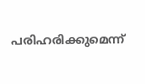പരിഹരിക്കുമെന്ന്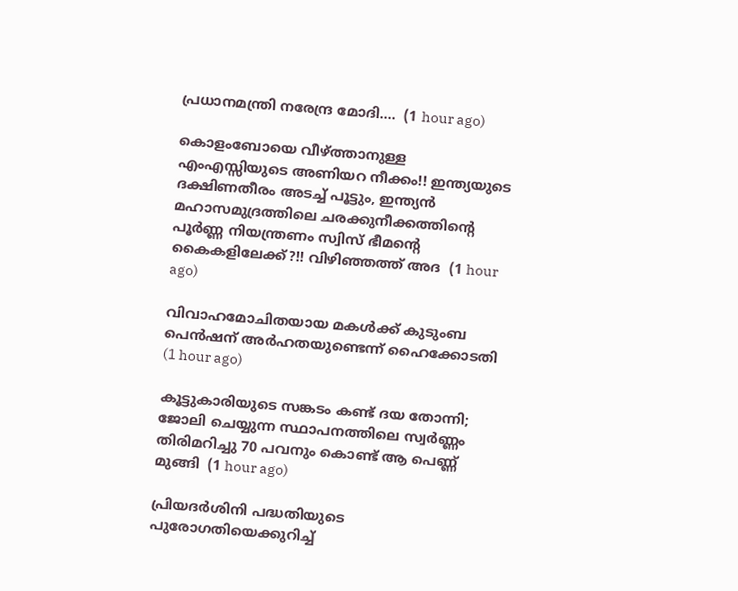പ്രധാനമന്ത്രി നരേന്ദ്ര മോദി....  (1 hour ago)

കൊളംബോയെ വീഴ്ത്താനുള്ള എംഎസ്സിയുടെ അണിയറ നീക്കം!! ഇന്ത്യയുടെ ദക്ഷിണതീരം അടച്ച് പൂട്ടും, ഇന്ത്യന്‍ മഹാസമുദ്രത്തിലെ ചരക്കുനീക്കത്തിന്റെ പൂര്‍ണ്ണ നിയന്ത്രണം സ്വിസ് ഭീമന്റെ കൈകളിലേക്ക്?!! വിഴിഞ്ഞത്ത് അദ  (1 hour ago)

വിവാഹമോചിതയായ മകൾക്ക് കുടുംബ പെൻഷന് അർഹതയുണ്ടെന്ന് ഹൈക്കോടതി  (1 hour ago)

കൂട്ടുകാരിയുടെ സങ്കടം കണ്ട് ദയ തോന്നി; ജോലി ചെയ്യുന്ന സ്ഥാപനത്തിലെ സ്വർണ്ണം തിരിമറിച്ചു 70 പവനും കൊണ്ട് ആ പെണ്ണ് മുങ്ങി  (1 hour ago)

പ്രിയദർശിനി പദ്ധതിയുടെ പുരോഗതിയെക്കുറിച്ച്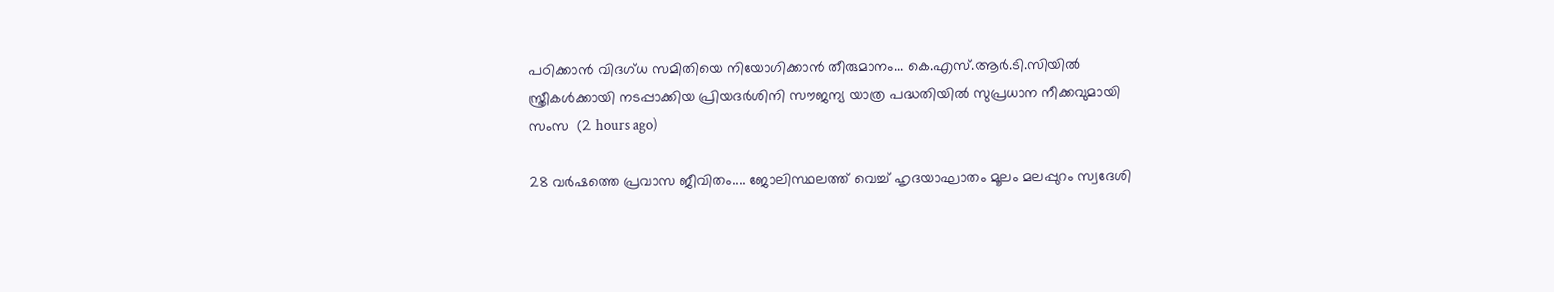പഠിക്കാൻ വിദഗ്ധ സമിതിയെ നിയോഗിക്കാൻ തീരുമാനം... കെ.എസ്.ആർ.ടി.സിയിൽ സ്ത്രീകൾക്കായി നടപ്പാക്കിയ പ്രിയദർശിനി സൗജന്യ യാത്ര പദ്ധതിയിൽ സുപ്രധാന നീക്കവുമായി സംസ  (2 hours ago)

28 വർഷത്തെ പ്രവാസ ജീവിതം.... ജോലിസ്ഥലത്ത് വെച്ച് ഹൃദയാഘാതം മൂലം മലപ്പുറം സ്വദേശി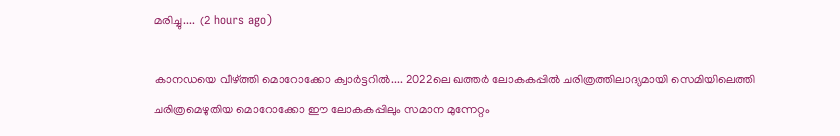മരിച്ചു....  (2 hours ago)

കാനഡയെ വീഴ്ത്തി മൊറോക്കോ ക്വാർട്ടറിൽ.... 2022ലെ ഖത്തർ ലോകകപ്പിൽ ചരിത്രത്തിലാദ്യമായി സെമിയിലെത്തി ചരിത്രമെഴുതിയ മൊറോക്കോ ഈ ലോകകപ്പിലും സമാന മുന്നേറ്റം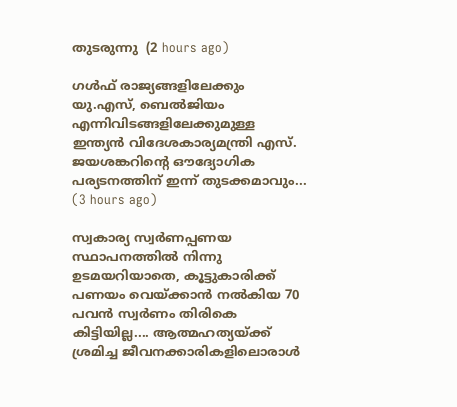തുടരുന്നു  (2 hours ago)

ഗൾഫ് രാജ്യങ്ങളിലേക്കും യു.എസ്, ബെൽജിയം എന്നിവിടങ്ങളിലേക്കുമുള്ള ഇന്ത്യൻ വിദേശകാര്യമന്ത്രി എസ്. ജയശങ്കറിന്റെ ഔദ്യോഗിക പര്യടനത്തിന് ഇന്ന് തുടക്കമാവും...  (3 hours ago)

സ്വകാര്യ സ്വർണപ്പണയ സ്ഥാപനത്തിൽ നിന്നു ഉടമയറിയാതെ, കൂട്ടുകാരിക്ക് പണയം വെയ്ക്കാൻ നൽകിയ 70 പവൻ സ്വർണം തിരികെ കിട്ടിയില്ല.... ആത്മഹത്യയ്ക്ക് ശ്രമിച്ച ജീവനക്കാരികളിലൊരാൾ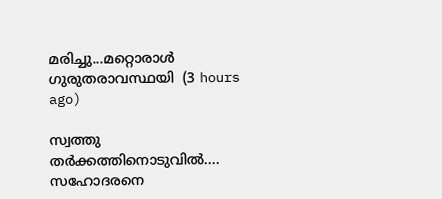മരിച്ചു...മറ്റൊരാൾ ഗുരുതരാവസ്ഥയി  (3 hours ago)

സ്വത്തു തർക്കത്തിനൊടുവിൽ.... സഹോദരനെ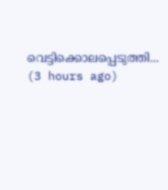വെട്ടിക്കൊലപ്പെടുത്തി...  (3 hours ago)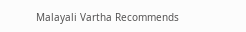Malayali Vartha Recommends